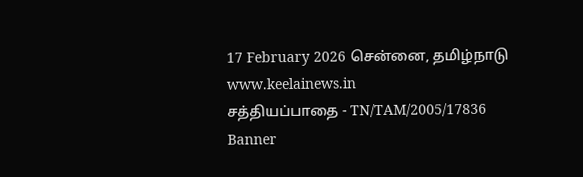17 February 2026 சென்னை, தமிழ்நாடு
www.keelainews.in
சத்தியப்பாதை - TN/TAM/2005/17836
Banner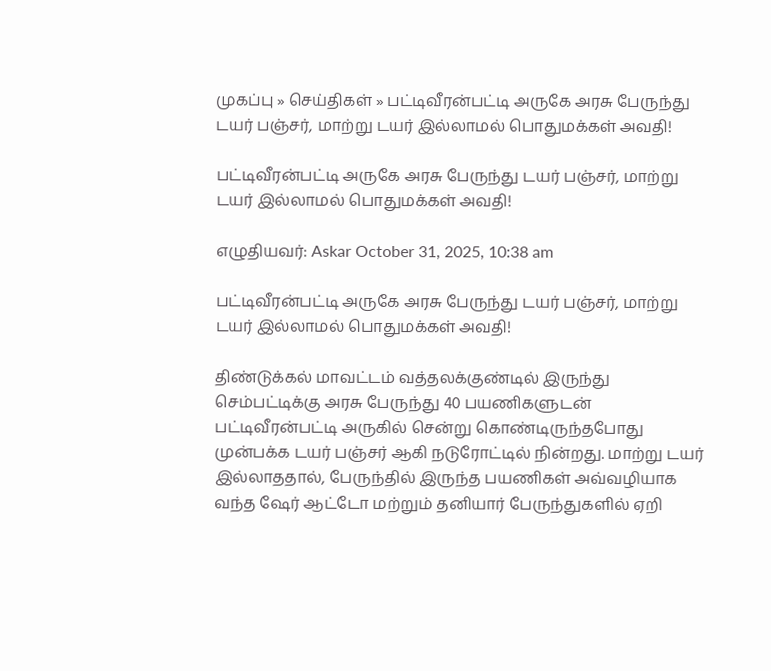முகப்பு » செய்திகள் » பட்டிவீரன்பட்டி அருகே அரசு பேருந்து டயர் பஞ்சர், மாற்று டயர் இல்லாமல் பொதுமக்கள் அவதி!

பட்டிவீரன்பட்டி அருகே அரசு பேருந்து டயர் பஞ்சர், மாற்று டயர் இல்லாமல் பொதுமக்கள் அவதி!

எழுதியவர்: Askar October 31, 2025, 10:38 am

பட்டிவீரன்பட்டி அருகே அரசு பேருந்து டயர் பஞ்சர், மாற்று டயர் இல்லாமல் பொதுமக்கள் அவதி!

திண்டுக்கல் மாவட்டம் வத்தலக்குண்டில் இருந்து செம்பட்டிக்கு அரசு பேருந்து 40 பயணிகளுடன்
பட்டிவீரன்பட்டி அருகில் சென்று கொண்டிருந்தபோது முன்பக்க டயர் பஞ்சர் ஆகி நடுரோட்டில் நின்றது. மாற்று டயர் இல்லாததால், பேருந்தில் இருந்த பயணிகள் அவ்வழியாக வந்த ஷேர் ஆட்டோ மற்றும் தனியார் பேருந்துகளில் ஏறி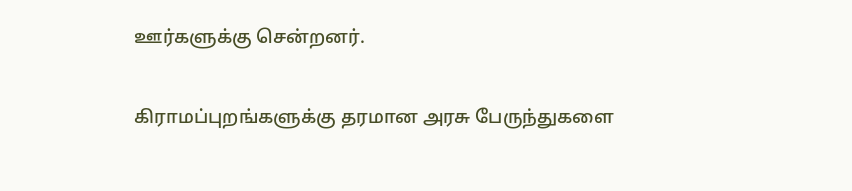ஊர்களுக்கு சென்றனர்.

கிராமப்புறங்களுக்கு தரமான அரசு பேருந்துகளை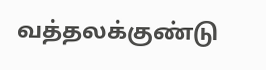வத்தலக்குண்டு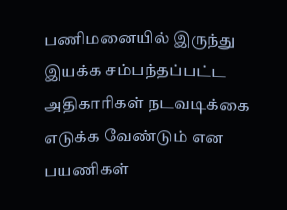பணிமனையில் இருந்து இயக்க சம்பந்தப்பட்ட அதிகாரிகள் நடவடிக்கை எடுக்க வேண்டும் என பயணிகள்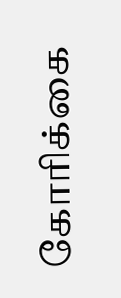கோரிக்கை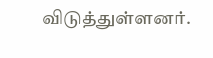விடுத்துள்ளனர்.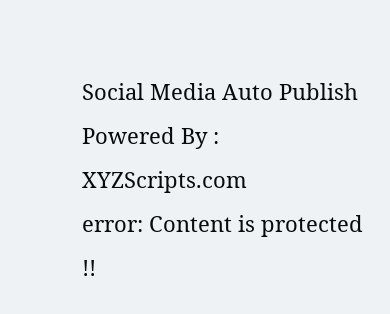Social Media Auto Publish Powered By : XYZScripts.com
error: Content is protected !!